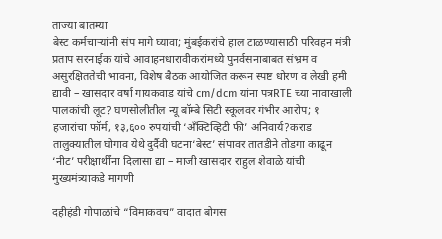ताज्या बातम्या
बेस्ट कर्मचाऱ्यांनी संप मागे घ्यावा; मुंबईकरांचे हाल टाळण्यासाठी परिवहन मंत्री प्रताप सरनाईक यांचे आवाहनधारावीकरांमध्ये पुनर्वसनाबाबत संभ्रम व असुरक्षिततेची भावना, विशेष बैठक आयोजित करून स्पष्ट धोरण व लेखी हमी द्यावी – खासदार वर्षा गायकवाड यांचे cm/dcm यांना पत्रRTE च्या नावाखाली पालकांची लूट? घणसोलीतील न्यू बॉम्बे सिटी स्कूलवर गंभीर आरोप; १ हजारांचा फॉर्म, १३,६०० रुपयांची ‘अँक्टिव्हिटी फी’ अनिवार्य?कराड तालुक्यातील घोगाव येथे दुर्दैवी घटना‘बेस्ट’ संपावर तातडीने तोडगा काढून ‘नीट’ परीक्षार्थींना दिलासा द्या – माजी खासदार राहुल शेवाळे यांची मुख्यमंत्र्याकडे मागणी

दहीहंडी गोपाळांचे “विमाकवच” वादात बोगस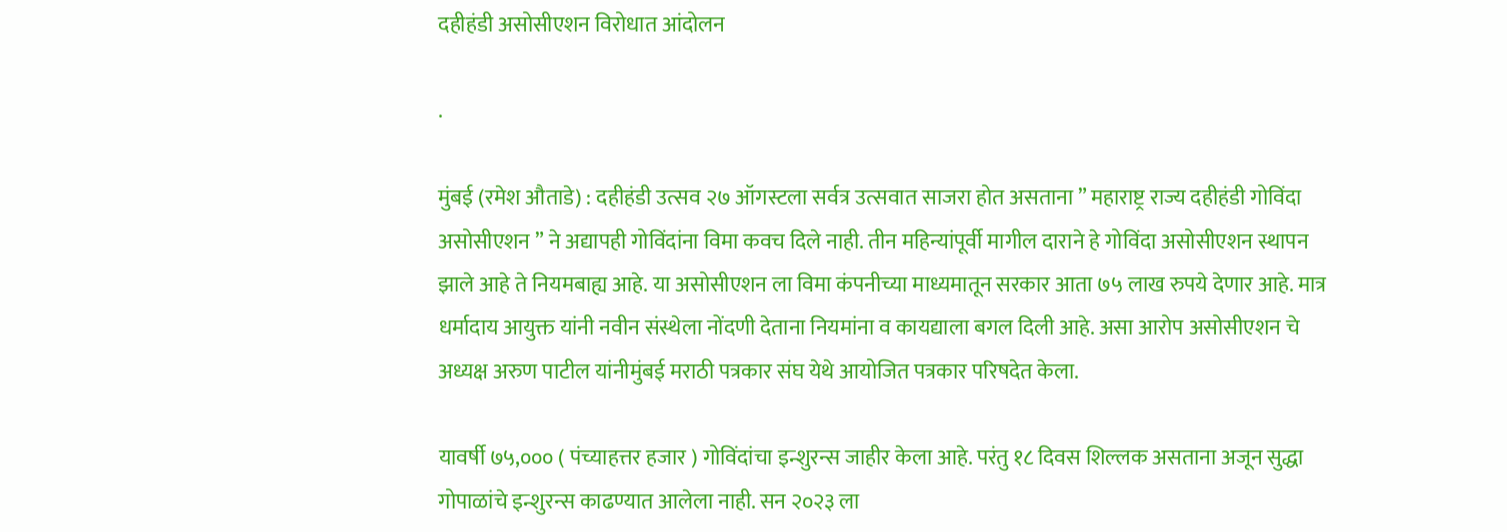दहीहंडी असोसीएशन विरोधात आंदोलन

.

मुंबई (रमेश औताडे) : दहीहंडी उत्सव २७ ऑगस्टला सर्वत्र उत्सवात साजरा होत असताना ” महाराष्ट्र राज्य दहीहंडी गोविंदा असोसीएशन ” ने अद्यापही गोविंदांना विमा कवच दिले नाही. तीन महिन्यांपूर्वी मागील दाराने हे गोविंदा असोसीएशन स्थापन झाले आहे ते नियमबाह्य आहे. या असोसीएशन ला विमा कंपनीच्या माध्यमातून सरकार आता ७५ लाख रुपये देणार आहे. मात्र धर्मादाय आयुक्त यांनी नवीन संस्थेला नोंदणी देताना नियमांना व कायद्याला बगल दिली आहे. असा आरोप असोसीएशन चे अध्यक्ष अरुण पाटील यांनीमुंबई मराठी पत्रकार संघ येथे आयोजित पत्रकार परिषदेत केला.

यावर्षी ७५,००० ( पंच्याहत्तर हजार ) गोविंदांचा इन्शुरन्स जाहीर केला आहे. परंतु १८ दिवस शिल्लक असताना अजून सुद्धा गोपाळांचे इन्शुरन्स काढण्यात आलेला नाही. सन २०२३ ला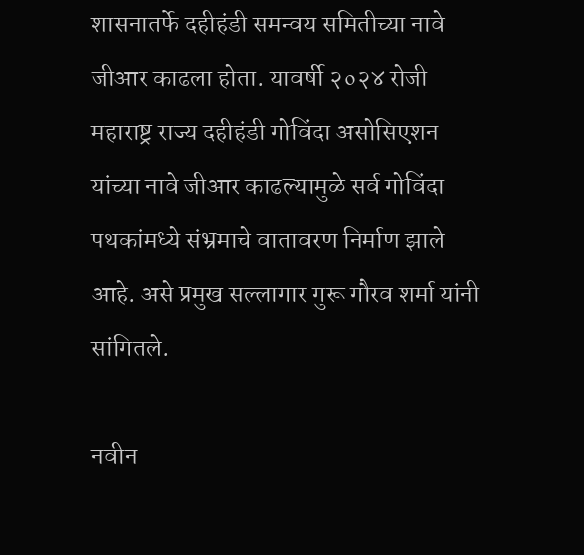शासनातर्फे दहीहंडी समन्वय समितीच्या नावे जीआर काढला होता. यावर्षी २०२४ रोजी महाराष्ट्र राज्य दहीहंडी गोविंदा असोसिएशन यांच्या नावे जीआर काढल्यामुळे सर्व गोविंदा पथकांमध्ये संभ्रमाचे वातावरण निर्माण झाले आहे. असे प्रमुख सल्लागार गुरू गौरव शर्मा यांनी सांगितले.

नवीन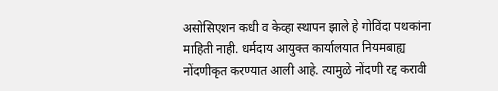असोसिएशन कधी व केव्हा स्थापन झाले हे गोविंदा पथकांना माहिती नाही. धर्मदाय आयुक्त कार्यालयात नियमबाह्य नोंदणीकृत करण्यात आली आहे. त्यामुळे नोंदणी रद्द करावी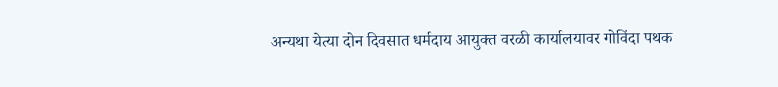अन्यथा येत्या दोन दिवसात धर्मदाय आयुक्त वरळी कार्यालयावर गोविंदा पथक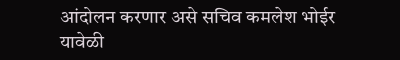आंदोलन करणार असे सचिव कमलेश भोईर यावेळी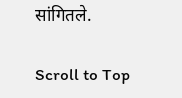सांगितले.

Scroll to Top